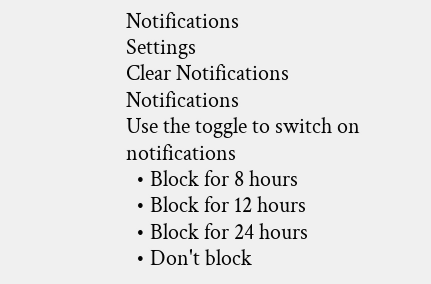Notifications
Settings
Clear Notifications
Notifications
Use the toggle to switch on notifications
  • Block for 8 hours
  • Block for 12 hours
  • Block for 24 hours
  • Don't block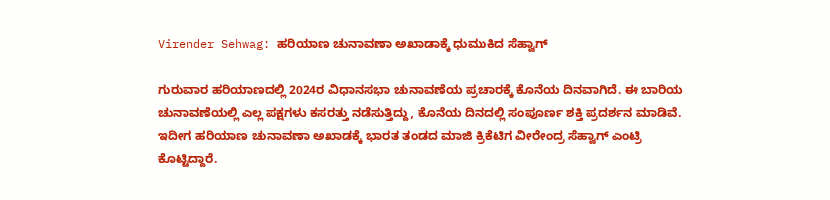Virender Sehwag: ಹರಿಯಾಣ ಚುನಾವಣಾ ಅಖಾಡಾಕ್ಕೆ ಧುಮುಕಿದ ಸೆಹ್ವಾಗ್

ಗುರುವಾರ ಹರಿಯಾಣದಲ್ಲಿ 2024ರ ವಿಧಾನಸಭಾ ಚುನಾವಣೆಯ ಪ್ರಚಾರಕ್ಕೆ ಕೊನೆಯ ದಿನವಾಗಿದೆ. ಈ ಬಾರಿಯ ಚುನಾವಣೆಯಲ್ಲಿ ಎಲ್ಲ ಪಕ್ಷಗಳು ಕಸರತ್ತು ನಡೆಸುತ್ತಿದ್ದು, ಕೊನೆಯ ದಿನದಲ್ಲಿ ಸಂಪೂರ್ಣ ಶಕ್ತಿ ಪ್ರದರ್ಶನ ಮಾಡಿವೆ. ಇದೀಗ ಹರಿಯಾಣ ಚುನಾವಣಾ ಅಖಾಡಕ್ಕೆ ಭಾರತ ತಂಡದ ಮಾಜಿ ಕ್ರಿಕೆಟಿಗ ವೀರೇಂದ್ರ ಸೆಹ್ವಾಗ್ ಎಂಟ್ರಿ ಕೊಟ್ಟಿದ್ದಾರೆ.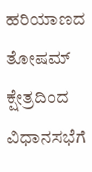ಹರಿಯಾಣದ ತೋಷಮ್ ಕ್ಷೇತ್ರದಿಂದ ವಿಧಾನಸಭೆಗೆ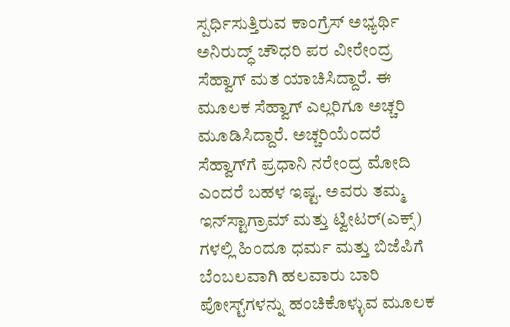ಸ್ಪರ್ಧಿಸುತ್ತಿರುವ ಕಾಂಗ್ರೆಸ್ ಅಭ್ಯರ್ಥಿ ಅನಿರುದ್ಧ್ ಚೌಧರಿ ಪರ ವೀರೇಂದ್ರ ಸೆಹ್ವಾಗ್ ಮತ ಯಾಚಿಸಿದ್ದಾರೆ. ಈ ಮೂಲಕ ಸೆಹ್ವಾಗ್ ಎಲ್ಲರಿಗೂ ಅಚ್ಚರಿ ಮೂಡಿಸಿದ್ದಾರೆ. ಅಚ್ಚರಿಯೆಂದರೆ ಸೆಹ್ವಾಗ್‌ಗೆ ಪ್ರಧಾನಿ ನರೇಂದ್ರ ಮೋದಿ ಎಂದರೆ ಬಹಳ ಇಷ್ಟ. ಅವರು ತಮ್ಮ ಇನ್‌ಸ್ಟಾಗ್ರಾಮ್ ಮತ್ತು ಟ್ವೀಟರ್‌(ಎಕ್ಸ್) ಗಳಲ್ಲಿ ಹಿಂದೂ ಧರ್ಮ ಮತ್ತು ಬಿಜೆಪಿಗೆ ಬೆಂಬಲವಾಗಿ ಹಲವಾರು ಬಾರಿ ಪೋಸ್ಟ್‌ಗಳನ್ನು ಹಂಚಿಕೊಳ್ಳುವ ಮೂಲಕ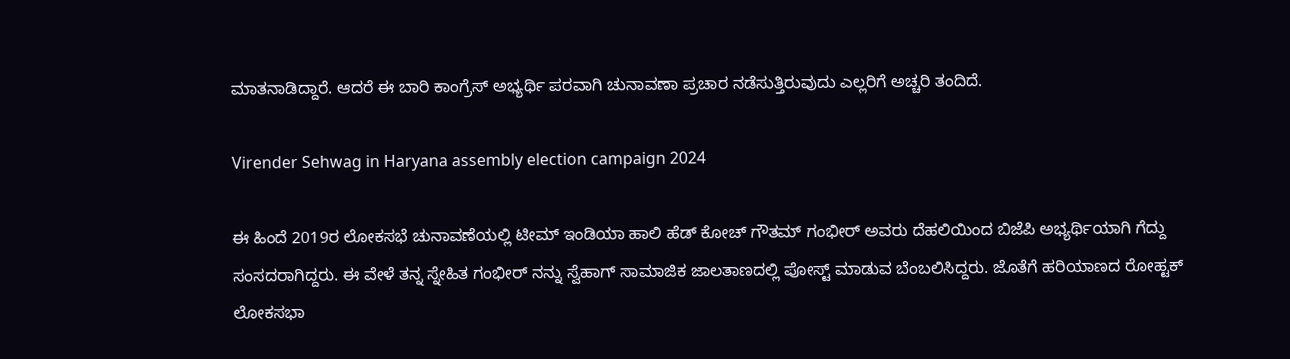ಮಾತನಾಡಿದ್ದಾರೆ. ಆದರೆ ಈ ಬಾರಿ ಕಾಂಗ್ರೆಸ್ ಅಭ್ಯರ್ಥಿ ಪರವಾಗಿ ಚುನಾವಣಾ ಪ್ರಚಾರ ನಡೆಸುತ್ತಿರುವುದು ಎಲ್ಲರಿಗೆ ಅಚ್ಚರಿ ತಂದಿದೆ.

Virender Sehwag in Haryana assembly election campaign 2024

ಈ ಹಿಂದೆ 2019ರ ಲೋಕಸಭೆ ಚುನಾವಣೆಯಲ್ಲಿ ಟೀಮ್ ಇಂಡಿಯಾ ಹಾಲಿ ಹೆಡ್ ಕೋಚ್ ಗೌತಮ್ ಗಂಭೀರ್ ಅವರು ದೆಹಲಿಯಿಂದ ಬಿಜೆಪಿ ಅಭ್ಯರ್ಥಿಯಾಗಿ ಗೆದ್ದು ಸಂಸದರಾಗಿದ್ದರು. ಈ ವೇಳೆ ತನ್ನ ಸ್ನೇಹಿತ ಗಂಭೀರ್ ನನ್ನು ಸ್ವೆಹಾಗ್ ಸಾಮಾಜಿಕ ಜಾಲತಾಣದಲ್ಲಿ ಪೋಸ್ಟ್ ಮಾಡುವ ಬೆಂಬಲಿಸಿದ್ದರು. ಜೊತೆಗೆ ಹರಿಯಾಣದ ರೋಹ್ಟಕ್ ಲೋಕಸಭಾ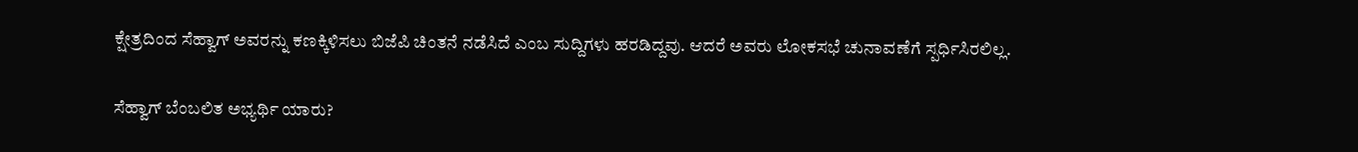ಕ್ಷೇತ್ರದಿಂದ ಸೆಹ್ವಾಗ್ ಅವರನ್ನು ಕಣಕ್ಕಿಳಿಸಲು ಬಿಜೆಪಿ ಚಿಂತನೆ ನಡೆಸಿದೆ ಎಂಬ ಸುದ್ದಿಗಳು ಹರಡಿದ್ದವು. ಆದರೆ ಅವರು ಲೋಕಸಭೆ ಚುನಾವಣೆಗೆ ಸ್ಪರ್ಧಿಸಿರಲಿಲ್ಲ.

ಸೆಹ್ವಾಗ್ ಬೆಂಬಲಿತ ಅಭ್ಯರ್ಥಿ ಯಾರು?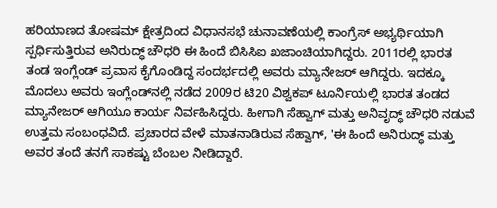ಹರಿಯಾಣದ ತೋಷಮ್ ಕ್ಷೇತ್ರದಿಂದ ವಿಧಾನಸಭೆ ಚುನಾವಣೆಯಲ್ಲಿ ಕಾಂಗ್ರೆಸ್ ಅಭ್ಯರ್ಥಿಯಾಗಿ ಸ್ಪರ್ಧಿಸುತ್ತಿರುವ ಅನಿರುದ್ಧ್ ಚೌಧರಿ ಈ ಹಿಂದೆ ಬಿಸಿಸಿಐ ಖಜಾಂಚಿಯಾಗಿದ್ದರು. 2011ರಲ್ಲಿ ಭಾರತ ತಂಡ ಇಂಗ್ಲೆಂಡ್ ಪ್ರವಾಸ ಕೈಗೊಂಡಿದ್ದ ಸಂದರ್ಭದಲ್ಲಿ ಅವರು ಮ್ಯಾನೇಜರ್ ಆಗಿದ್ದರು. ಇದಕ್ಕೂ ಮೊದಲು ಅವರು ಇಂಗ್ಲೆಂಡ್‌ನಲ್ಲಿ ನಡೆದ 2009ರ ಟಿ20 ವಿಶ್ವಕಪ್‌ ಟೂರ್ನಿಯಲ್ಲಿ ಭಾರತ ತಂಡದ ಮ್ಯಾನೇಜರ್ ಆಗಿಯೂ ಕಾರ್ಯ ನಿರ್ವಹಿಸಿದ್ದರು. ಹೀಗಾಗಿ ಸೆಹ್ವಾಗ್ ಮತ್ತು ಅನಿವೃದ್ಧ್ ಚೌಧರಿ ನಡುವೆ ಉತ್ತಮ ಸಂಬಂಧವಿದೆ. ಪ್ರಚಾರದ ವೇಳೆ ಮಾತನಾಡಿರುವ ಸೆಹ್ವಾಗ್, 'ಈ ಹಿಂದೆ ಅನಿರುದ್ಧ್ ಮತ್ತು ಅವರ ತಂದೆ ತನಗೆ ಸಾಕಷ್ಟು ಬೆಂಬಲ ನೀಡಿದ್ದಾರೆ.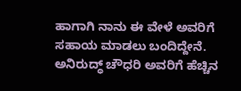ಹಾಗಾಗಿ ನಾನು ಈ ವೇಳೆ ಅವರಿಗೆ ಸಹಾಯ ಮಾಡಲು ಬಂದಿದ್ದೇನೆ. ಅನಿರುದ್ಧ್ ಚೌಧರಿ ಅವರಿಗೆ ಹೆಚ್ಚಿನ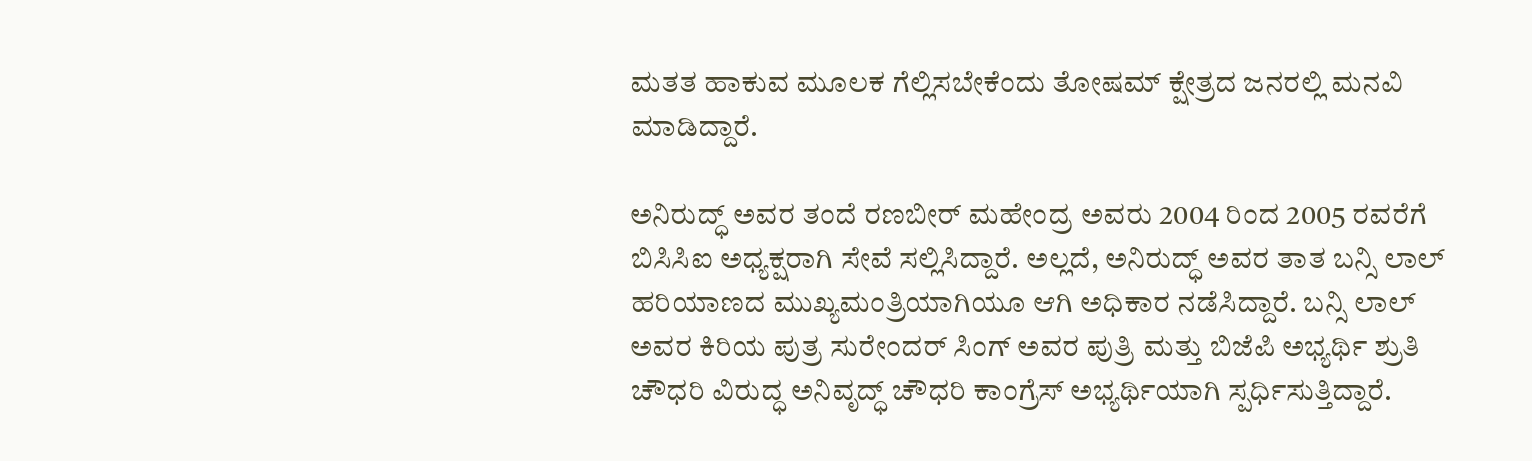ಮತತ ಹಾಕುವ ಮೂಲಕ ಗೆಲ್ಲಿಸಬೇಕೆಂದು ತೋಷಮ್ ಕ್ಷೇತ್ರದ ಜನರಲ್ಲಿ ಮನವಿ ಮಾಡಿದ್ದಾರೆ.

ಅನಿರುದ್ಧ್ ಅವರ ತಂದೆ ರಣಬೀರ್ ಮಹೇಂದ್ರ ಅವರು 2004 ರಿಂದ 2005 ರವರೆಗೆ ಬಿಸಿಸಿಐ ಅಧ್ಯಕ್ಷರಾಗಿ ಸೇವೆ ಸಲ್ಲಿಸಿದ್ದಾರೆ. ಅಲ್ಲದೆ, ಅನಿರುದ್ಧ್ ಅವರ ತಾತ ಬನ್ಸಿ ಲಾಲ್ ಹರಿಯಾಣದ ಮುಖ್ಯಮಂತ್ರಿಯಾಗಿಯೂ ಆಗಿ ಅಧಿಕಾರ ನಡೆಸಿದ್ದಾರೆ. ಬನ್ಸಿ ಲಾಲ್ ಅವರ ಕಿರಿಯ ಪುತ್ರ ಸುರೇಂದರ್ ಸಿಂಗ್ ಅವರ ಪುತ್ರಿ ಮತ್ತು ಬಿಜೆಪಿ ಅಭ್ಯರ್ಥಿ ಶ್ರುತಿ ಚೌಧರಿ ವಿರುದ್ಧ ಅನಿವೃದ್ಧ್ ಚೌಧರಿ ಕಾಂಗ್ರೆಸ್ ಅಭ್ಯರ್ಥಿಯಾಗಿ ಸ್ಪರ್ಧಿಸುತ್ತಿದ್ದಾರೆ.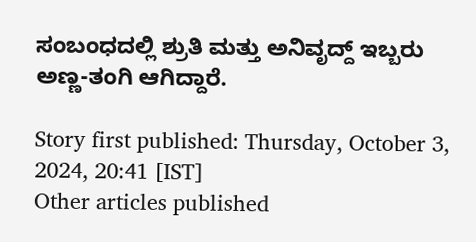ಸಂಬಂಧದಲ್ಲಿ ಶ್ರುತಿ ಮತ್ತು ಅನಿವೃದ್ದ್ ಇಬ್ಬರು ಅಣ್ಣ-ತಂಗಿ ಆಗಿದ್ದಾರೆ.

Story first published: Thursday, October 3, 2024, 20:41 [IST]
Other articles published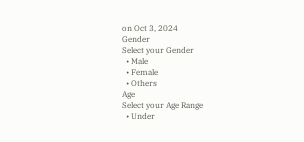on Oct 3, 2024
Gender
Select your Gender
  • Male
  • Female
  • Others
Age
Select your Age Range
  • Under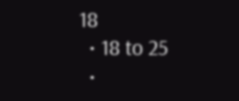18
  • 18 to 25
  •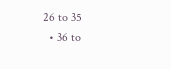26 to 35
  • 36 to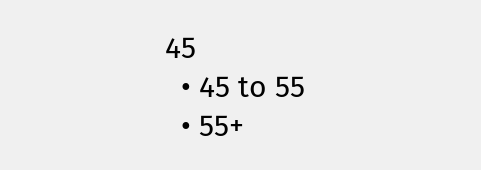45
  • 45 to 55
  • 55+